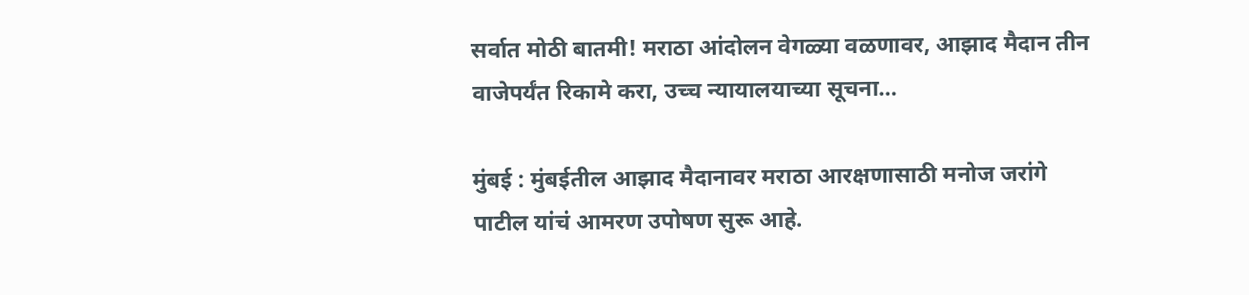सर्वात मोठी बातमी! मराठा आंदोलन वेगळ्या वळणावर, आझाद मैदान तीन वाजेपर्यंत रिकामे करा, उच्च न्यायालयाच्या सूचना…

मुंबई : मुंबईतील आझाद मैदानावर मराठा आरक्षणासाठी मनोज जरांगे पाटील यांचं आमरण उपोषण सुरू आहे.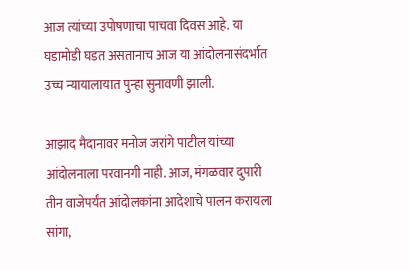आज त्यांच्या उपोषणाचा पाचवा दिवस आहे. या घडामोडी घडत असतानाच आज या आंदोलनासंदर्भात उच्च न्यायालायात पुन्हा सुनावणी झाली.

आझाद मैदानावर मनोज जरांगे पाटील यांच्या आंदोलनाला परवानगी नाही. आज, मंगळवार दुपारी तीन वाजेपर्यंत आंदोलकांना आदेशाचे पालन करायला सांगा,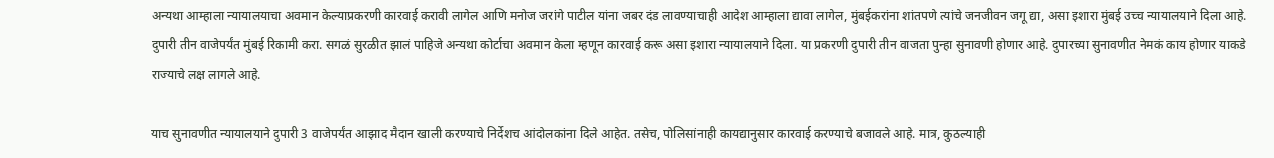अन्यथा आम्हाला न्यायालयाचा अवमान केल्याप्रकरणी कारवाई करावी लागेल आणि मनोज जरांगे पाटील यांना जबर दंड लावण्याचाही आदेश आम्हाला द्यावा लागेल, मुंबईकरांना शांतपणे त्यांचे जनजीवन जगू द्या, असा इशारा मुंबई उच्च न्यायालयाने दिला आहे.
दुपारी तीन वाजेपर्यंत मुंबई रिकामी करा. सगळं सुरळीत झालं पाहिजे अन्यथा कोर्टाचा अवमान केला म्हणून कारवाई करू असा इशारा न्यायालयाने दिला. या प्रकरणी दुपारी तीन वाजता पुन्हा सुनावणी होणार आहे. दुपारच्या सुनावणीत नेमकं काय होणार याकडे राज्याचे लक्ष लागले आहे.

याच सुनावणीत न्यायालयाने दुपारी 3 वाजेपर्यंत आझाद मैदान खाली करण्याचे निर्देशच आंदोलकांना दिले आहेत. तसेच, पोलिसांनाही कायद्यानुसार कारवाई करण्याचे बजावले आहे. मात्र, कुठल्याही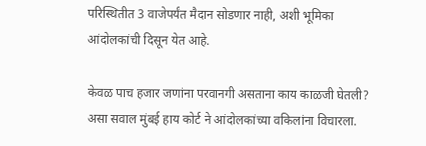परिस्थितीत 3 वाजेपर्यंत मैदान सोडणार नाही, अशी भूमिका आंदोलकांची दिसून येत आहे.

केवळ पाच हजार जणांना परवानगी असताना काय काळजी घेतली? असा सवाल मुंबई हाय कोर्ट ने आंदोलकांच्या वकिलांना विचारला.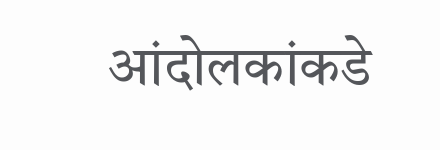आंदोलकांकडे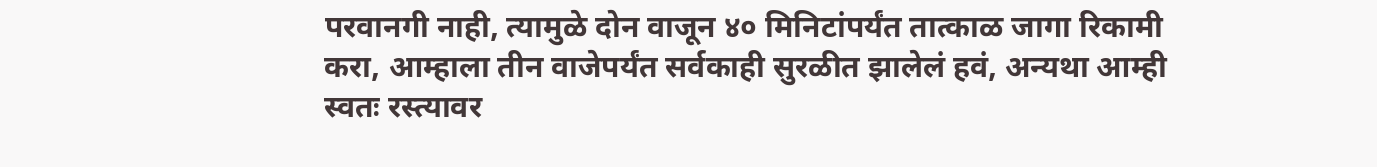परवानगी नाही, त्यामुळे दोन वाजून ४० मिनिटांपर्यंत तात्काळ जागा रिकामी करा, आम्हाला तीन वाजेपर्यंत सर्वकाही सुरळीत झालेलं हवं, अन्यथा आम्ही स्वतः रस्त्यावर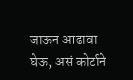जाऊन आढावा घेऊ, असं कोर्टाने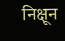निक्षून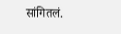सांगितलं.